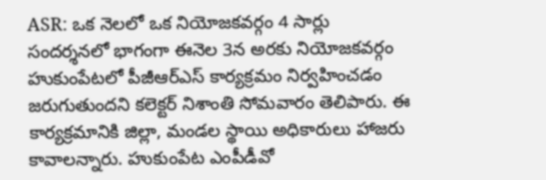ASR: ఒక నెలలో ఒక నియోజకవర్గం 4 సార్లు సందర్శనలో భాగంగా ఈనెల 3న అరకు నియోజకవర్గం హుకుంపేటలో పీజీఆర్ఎస్ కార్యక్రమం నిర్వహించడం జరుగుతుందని కలెక్టర్ నిశాంతి సోమవారం తెలిపారు. ఈ కార్యక్రమానికి జిల్లా, మండల స్థాయి అధికారులు హాజరు కావాలన్నారు. హుకుంపేట ఎంపీడీవో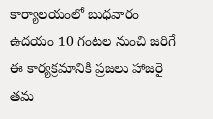కార్యాలయంలో బుధవారం ఉదయం 10 గంటల నుంచి జరిగే ఈ కార్యక్రమానికి ప్రజలు హాజరై తమ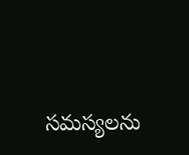సమస్యలను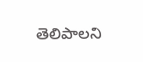తెలిపాలని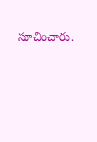సూచించారు.